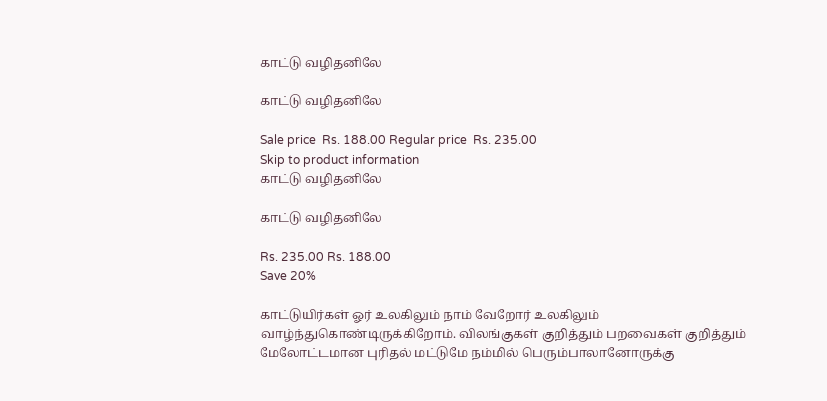காட்டு வழிதனிலே

காட்டு வழிதனிலே

Sale price  Rs. 188.00 Regular price  Rs. 235.00
Skip to product information
காட்டு வழிதனிலே

காட்டு வழிதனிலே

Rs. 235.00 Rs. 188.00
Save 20%

காட்டுயிர்கள் ஓர் உலகிலும் நாம் வேறோர் உலகிலும் வாழ்ந்துகொண்டிருக்கிறோம். விலங்குகள் குறித்தும் பறவைகள் குறித்தும் மேலோட்டமான புரிதல் மட்டுமே நம்மில் பெரும்பாலானோருக்கு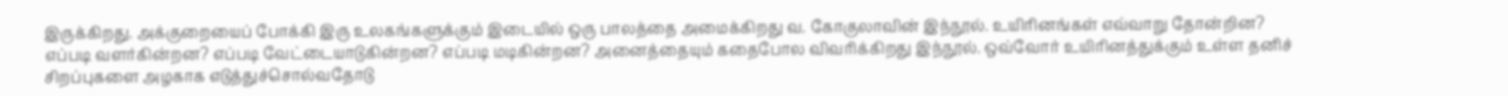இருக்கிறது. அக்குறையைப் போக்கி இரு உலகங்களுக்கும் இடையில் ஒரு பாலத்தை அமைக்கிறது வ. கோகுலாவின் இந்நூல். உயிரினங்கள் எவ்வாறு தோன்றின? எப்படி வளர்கின்றன? எப்படி வேட்டையாடுகின்றன? எப்படி மடிகின்றன? அனைத்தையும் கதைபோல விவரிக்கிறது இந்நூல். ஒவ்வோர் உயிரினத்துக்கும் உள்ள தனிச் சிறப்புகளை அழகாக எடுத்துச்சொல்வதோடு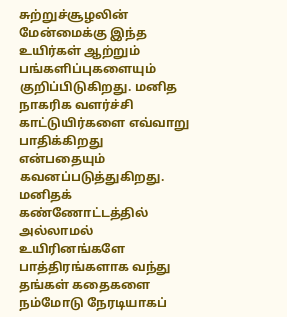சுற்றுச்சூழலின் மேன்மைக்கு இந்த உயிர்கள் ஆற்றும் பங்களிப்புகளையும் குறிப்பிடுகிறது. மனித நாகரிக வளர்ச்சி காட்டுயிர்களை எவ்வாறு பாதிக்கிறது என்பதையும் கவனப்படுத்துகிறது. மனிதக் கண்ணோட்டத்தில் அல்லாமல் உயிரினங்களே பாத்திரங்களாக வந்து தங்கள் கதைகளை நம்மோடு நேரடியாகப்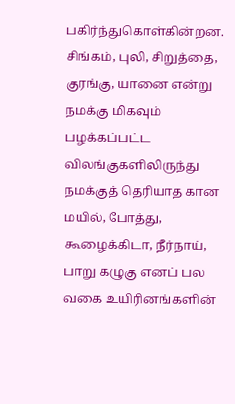பகிர்ந்துகொள்கின்றன. சிங்கம், புலி, சிறுத்தை, குரங்கு, யானை என்று நமக்கு மிகவும் பழக்கப்பட்ட விலங்குகளிலிருந்து நமக்குத் தெரியாத கான மயில், போத்து, கூழைக்கிடா, நீர்நாய், பாறு கழுகு எனப் பல வகை உயிரினங்களின்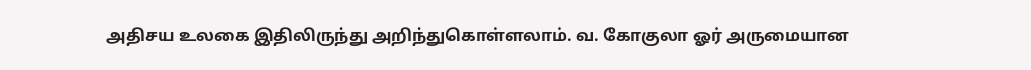அதிசய உலகை இதிலிருந்து அறிந்துகொள்ளலாம். வ. கோகுலா ஓர் அருமையான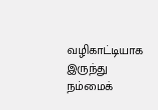வழிகாட்டியாக இருந்து நம்மைக்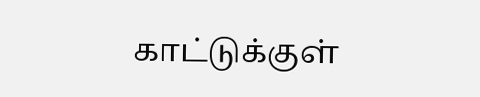காட்டுக்குள்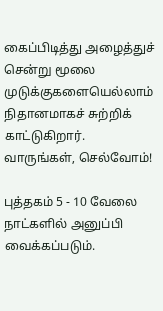கைப்பிடித்து அழைத்துச் சென்று மூலை முடுக்குகளையெல்லாம் நிதானமாகச் சுற்றிக் காட்டுகிறார். வாருங்கள், செல்வோம்!

புத்தகம் 5 - 10 வேலை நாட்களில் அனுப்பி வைக்கப்படும்.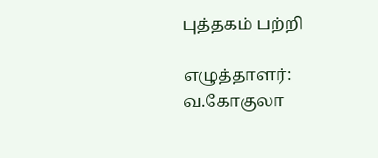புத்தகம் பற்றி

எழுத்தாளர்:
வ.கோகுலா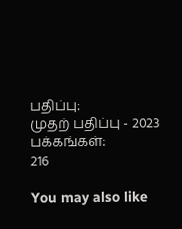பதிப்பு:
முதற் பதிப்பு - 2023
பக்கங்கள்:
216

You may also like